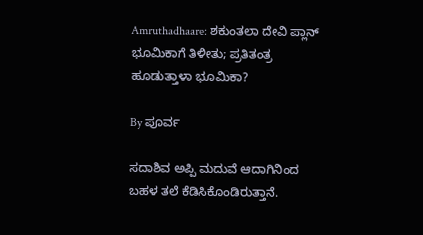Amruthadhaare: ಶಕುಂತಲಾ ದೇವಿ ಪ್ಲಾನ್ ಭೂಮಿಕಾಗೆ ತಿಳೀತು; ಪ್ರತಿತಂತ್ರ ಹೂಡುತ್ತಾಳಾ ಭೂಮಿಕಾ?

By ಪೂರ್ವ

ಸದಾಶಿವ ಅಪ್ಪಿ ಮದುವೆ ಆದಾಗಿನಿಂದ ಬಹಳ ತಲೆ ಕೆಡಿಸಿಕೊಂಡಿರುತ್ತಾನೆ.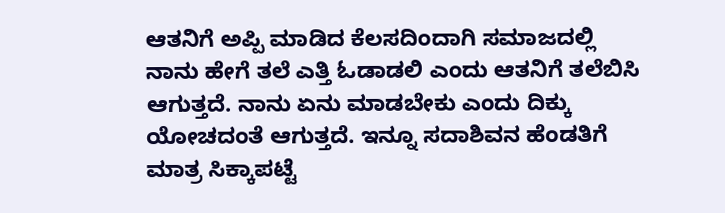ಆತನಿಗೆ ಅಪ್ಪಿ ಮಾಡಿದ ಕೆಲಸದಿಂದಾಗಿ ಸಮಾಜದಲ್ಲಿ ನಾನು ಹೇಗೆ ತಲೆ ಎತ್ತಿ ಓಡಾಡಲಿ ಎಂದು ಆತನಿಗೆ ತಲೆಬಿಸಿ ಆಗುತ್ತದೆ. ನಾನು ಏನು ಮಾಡಬೇಕು ಎಂದು ದಿಕ್ಕು ಯೋಚದಂತೆ ಆಗುತ್ತದೆ. ಇನ್ನೂ ಸದಾಶಿವನ ಹೆಂಡತಿಗೆ ಮಾತ್ರ ಸಿಕ್ಕಾಪಟ್ಟೆ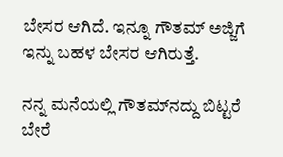ಬೇಸರ ಆಗಿದೆ. ಇನ್ನೂ ಗೌತಮ್ ಅಜ್ಜಿಗೆ ಇನ್ನು ಬಹಳ ಬೇಸರ ಆಗಿರುತ್ತೆ.

ನನ್ನ ಮನೆಯಲ್ಲಿ ಗೌತಮ್‌ನದ್ದು ಬಿಟ್ಟರೆ ಬೇರೆ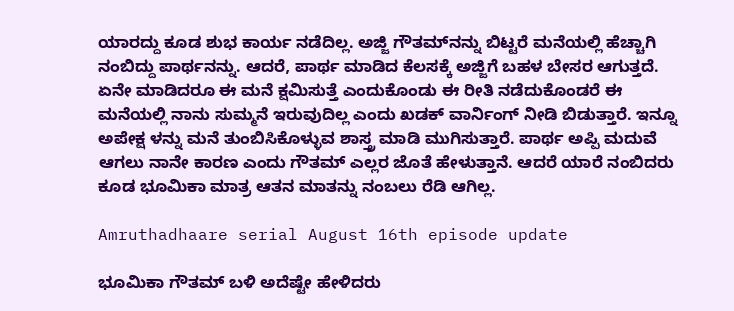ಯಾರದ್ದು ಕೂಡ ಶುಭ ಕಾರ್ಯ ನಡೆದಿಲ್ಲ. ಅಜ್ಜಿ ಗೌತಮ್‌ನನ್ನು ಬಿಟ್ಟರೆ ಮನೆಯಲ್ಲಿ ಹೆಚ್ಚಾಗಿ ನಂಬಿದ್ದು ಪಾರ್ಥನನ್ನು. ಆದರೆ, ಪಾರ್ಥ ಮಾಡಿದ ಕೆಲಸಕ್ಕೆ ಅಜ್ಜಿಗೆ ಬಹಳ ಬೇಸರ ಆಗುತ್ತದೆ. ಏನೇ ಮಾಡಿದರೂ ಈ ಮನೆ ಕ್ಷಮಿಸುತ್ತೆ ಎಂದುಕೊಂಡು ಈ ರೀತಿ ನಡೆದುಕೊಂಡರೆ ಈ ಮನೆಯಲ್ಲಿ ನಾನು ಸುಮ್ಮನೆ ಇರುವುದಿಲ್ಲ ಎಂದು ಖಡಕ್ ವಾರ್ನಿಂಗ್ ನೀಡಿ ಬಿಡುತ್ತಾರೆ. ಇನ್ನೂ ಅಪೇಕ್ಷ ಳನ್ನು ಮನೆ ತುಂಬಿಸಿಕೊಳ್ಳುವ ಶಾಸ್ತ್ರ ಮಾಡಿ ಮುಗಿಸುತ್ತಾರೆ. ಪಾರ್ಥ ಅಪ್ಪಿ ಮದುವೆ ಆಗಲು ನಾನೇ ಕಾರಣ ಎಂದು ಗೌತಮ್ ಎಲ್ಲರ ಜೊತೆ ಹೇಳುತ್ತಾನೆ. ಆದರೆ ಯಾರೆ ನಂಬಿದರು ಕೂಡ ಭೂಮಿಕಾ ಮಾತ್ರ ಆತನ ಮಾತನ್ನು ನಂಬಲು ರೆಡಿ ಆಗಿಲ್ಲ.

Amruthadhaare serial August 16th episode update

ಭೂಮಿಕಾ ಗೌತಮ್ ಬಳಿ ಅದೆಷ್ಟೇ ಹೇಳಿದರು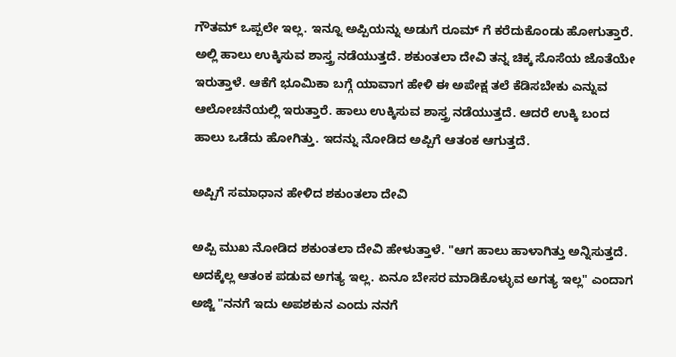ಗೌತಮ್ ಒಪ್ಪಲೇ ಇಲ್ಲ. ಇನ್ನೂ ಅಪ್ಪಿಯನ್ನು ಅಡುಗೆ ರೂಮ್ ಗೆ ಕರೆದುಕೊಂಡು ಹೋಗುತ್ತಾರೆ. ಅಲ್ಲಿ ಹಾಲು ಉಕ್ಕಿಸುವ ಶಾಸ್ತ್ರ ನಡೆಯುತ್ತದೆ. ಶಕುಂತಲಾ ದೇವಿ ತನ್ನ ಚಿಕ್ಕ ಸೊಸೆಯ ಜೊತೆಯೇ ಇರುತ್ತಾಳೆ. ಆಕೆಗೆ ಭೂಮಿಕಾ ಬಗ್ಗೆ ಯಾವಾಗ ಹೇಳಿ ಈ ಅಪೇಕ್ಷ ತಲೆ ಕೆಡಿಸಬೇಕು ಎನ್ನುವ ಆಲೋಚನೆಯಲ್ಲಿ ಇರುತ್ತಾರೆ. ಹಾಲು ಉಕ್ಕಿಸುವ ಶಾಸ್ತ್ರ ನಡೆಯುತ್ತದೆ. ಆದರೆ ಉಕ್ಕಿ ಬಂದ ಹಾಲು ಒಡೆದು ಹೋಗಿತ್ತು. ಇದನ್ನು ನೋಡಿದ ಅಪ್ಪಿಗೆ ಆತಂಕ ಆಗುತ್ತದೆ.

ಅಪ್ಪಿಗೆ ಸಮಾಧಾನ ಹೇಳಿದ ಶಕುಂತಲಾ ದೇವಿ

ಅಪ್ಪಿ ಮುಖ ನೋಡಿದ ಶಕುಂತಲಾ ದೇವಿ ಹೇಳುತ್ತಾಳೆ. "ಆಗ ಹಾಲು ಹಾಳಾಗಿತ್ತು ಅನ್ನಿಸುತ್ತದೆ. ಅದಕ್ಕೆಲ್ಲ ಆತಂಕ ಪಡುವ ಅಗತ್ಯ ಇಲ್ಲ. ಏನೂ ಬೇಸರ ಮಾಡಿಕೊಳ್ಳುವ ಅಗತ್ಯ ಇಲ್ಲ" ಎಂದಾಗ ಅಜ್ಜಿ "ನನಗೆ ಇದು ಅಪಶಕುನ ಎಂದು ನನಗೆ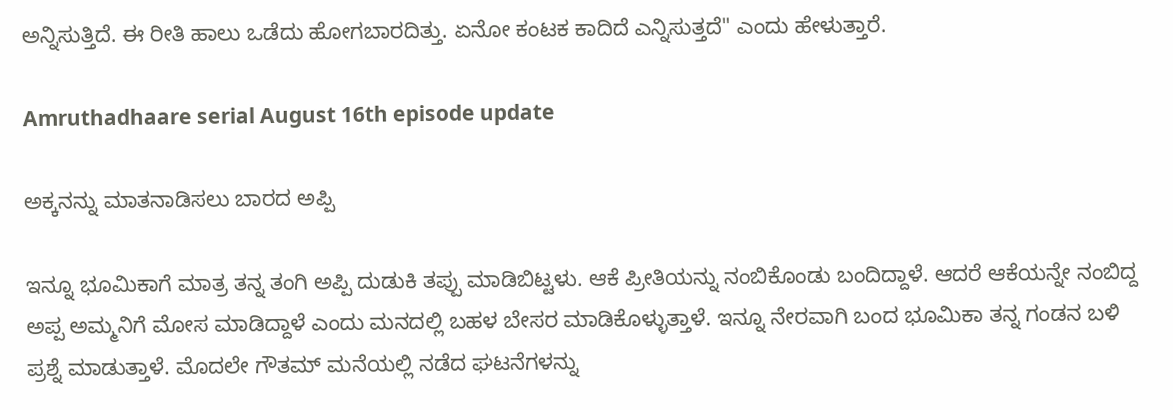ಅನ್ನಿಸುತ್ತಿದೆ. ಈ ರೀತಿ ಹಾಲು ಒಡೆದು ಹೋಗಬಾರದಿತ್ತು. ಏನೋ ಕಂಟಕ ಕಾದಿದೆ ಎನ್ನಿಸುತ್ತದೆ" ಎಂದು ಹೇಳುತ್ತಾರೆ.

Amruthadhaare serial August 16th episode update

ಅಕ್ಕನನ್ನು ಮಾತನಾಡಿಸಲು ಬಾರದ ಅಪ್ಪಿ

ಇನ್ನೂ ಭೂಮಿಕಾಗೆ ಮಾತ್ರ ತನ್ನ ತಂಗಿ ಅಪ್ಪಿ ದುಡುಕಿ ತಪ್ಪು ಮಾಡಿಬಿಟ್ಟಳು. ಆಕೆ ಪ್ರೀತಿಯನ್ನು ನಂಬಿಕೊಂಡು ಬಂದಿದ್ದಾಳೆ. ಆದರೆ ಆಕೆಯನ್ನೇ ನಂಬಿದ್ದ ಅಪ್ಪ ಅಮ್ಮನಿಗೆ ಮೋಸ ಮಾಡಿದ್ದಾಳೆ ಎಂದು ಮನದಲ್ಲಿ ಬಹಳ ಬೇಸರ ಮಾಡಿಕೊಳ್ಳುತ್ತಾಳೆ. ಇನ್ನೂ ನೇರವಾಗಿ ಬಂದ ಭೂಮಿಕಾ ತನ್ನ ಗಂಡನ ಬಳಿ ಪ್ರಶ್ನೆ ಮಾಡುತ್ತಾಳೆ. ಮೊದಲೇ ಗೌತಮ್ ಮನೆಯಲ್ಲಿ ನಡೆದ ಘಟನೆಗಳನ್ನು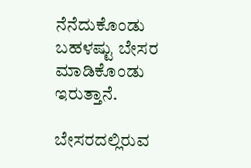ನೆನೆದುಕೊಂಡು ಬಹಳಷ್ಟು ಬೇಸರ ಮಾಡಿಕೊಂಡು ಇರುತ್ತಾನೆ.

ಬೇಸರದಲ್ಲಿರುವ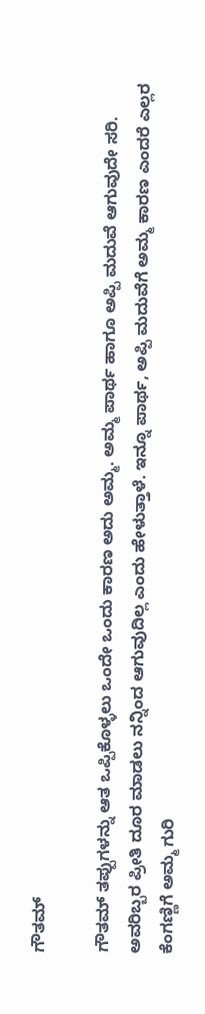ಗೌತಮ್

ಗೌತಮ್ ತಪ್ಪುಗಳನ್ನು ಆತ ಒಪ್ಪಿಕೊಳ್ಳಲು ಒಂದೇ ಒಂದು ಕಾರಣ ಅದು ಅಮ್ಮ. ಅಮ್ಮ ಪಾರ್ಥ ಹಾಗೂ ಅಪ್ಪಿ ಮದುವೆ ಆಗುವುದೇ ಸರಿ. ಅವರಿಬ್ಬರ ಪ್ರೀತಿ ದೂರ ಮಾಡಲು ನನ್ನಿಂದ ಆಗುವುದಿಲ್ಲ ಎಂದು ಹೇಳುತ್ತಾಳೆ. ಇನ್ನೂ ಪಾರ್ಥ, ಅಪ್ಪಿ ಮದುವೆಗೆ ಅಮ್ಮ ಕಾರಣ ಎಂದರೆ ಎಲ್ಲರ ಕೆಂಗಣ್ಣಿಗೆ ಅಮ್ಮ ಗುರಿ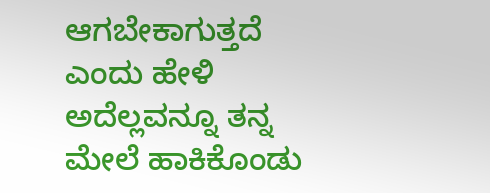ಆಗಬೇಕಾಗುತ್ತದೆ ಎಂದು ಹೇಳಿ ಅದೆಲ್ಲವನ್ನೂ ತನ್ನ ಮೇಲೆ ಹಾಕಿಕೊಂಡು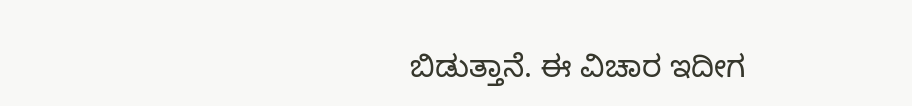ಬಿಡುತ್ತಾನೆ. ಈ ವಿಚಾರ ಇದೀಗ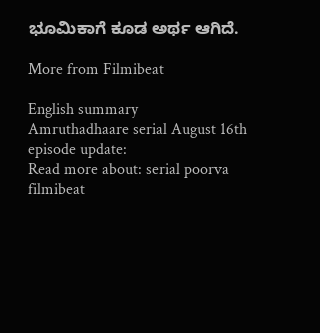ಭೂಮಿಕಾಗೆ ಕೂಡ ಅರ್ಥ ಆಗಿದೆ.

More from Filmibeat

English summary
Amruthadhaare serial August 16th episode update:
Read more about: serial poorva filmibeat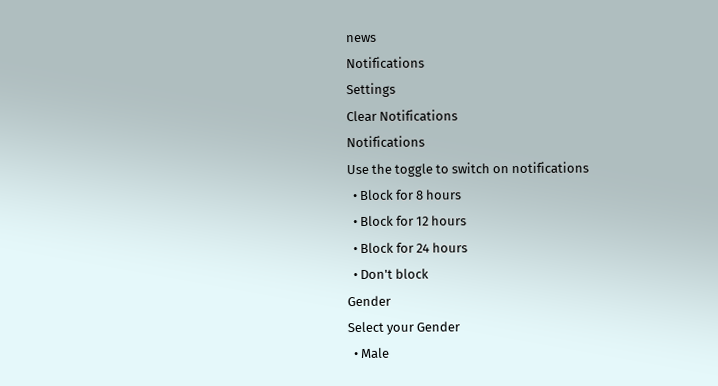news
Notifications
Settings
Clear Notifications
Notifications
Use the toggle to switch on notifications
  • Block for 8 hours
  • Block for 12 hours
  • Block for 24 hours
  • Don't block
Gender
Select your Gender
  • Male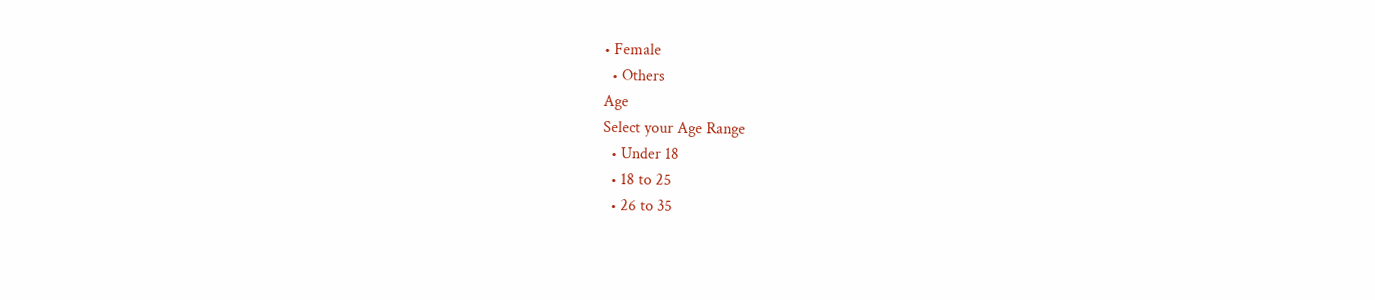• Female
  • Others
Age
Select your Age Range
  • Under 18
  • 18 to 25
  • 26 to 35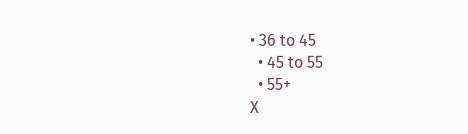• 36 to 45
  • 45 to 55
  • 55+
X